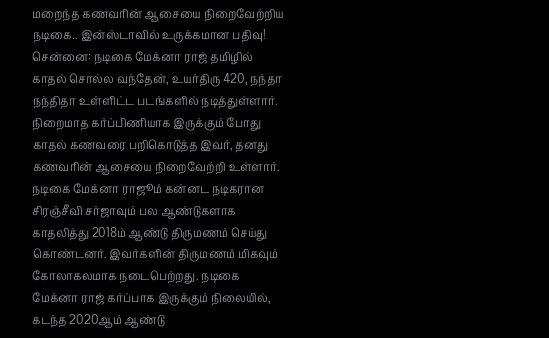மறைந்த கணவரின் ஆசையை நிறைவேற்றிய நடிகை.. இன்ஸ்டாவில் உருக்கமான பதிவு!
சென்னை: நடிகை மேக்னா ராஜ் தமிழில் காதல் சொல்ல வந்தேன், உயர்திரு 420, நந்தா நந்திதா உள்ளிட்ட படங்களில் நடித்துள்ளார். நிறைமாத கர்ப்பிணியாக இருக்கும் போது காதல் கணவரை பறிகொடுத்த இவர், தனது கணவரின் ஆசையை நிறைவேற்றி உள்ளார்.
நடிகை மேக்னா ராஜூம் கன்னட நடிகரான சிரஞ்சீவி சர்ஜாவும் பல ஆண்டுகளாக காதலித்து 2018ம் ஆண்டு திருமணம் செய்து கொண்டனர். இவர்களின் திருமணம் மிகவும் கோலாகலமாக நடைபெற்றது. நடிகை மேக்னா ராஜ் கர்ப்பாக இருக்கும் நிலையில்,
கடந்த 2020ஆம் ஆண்டு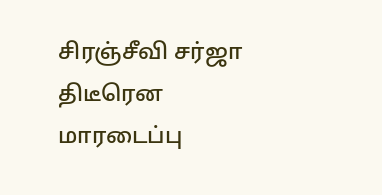சிரஞ்சீவி சர்ஜா திடீரென மாரடைப்பு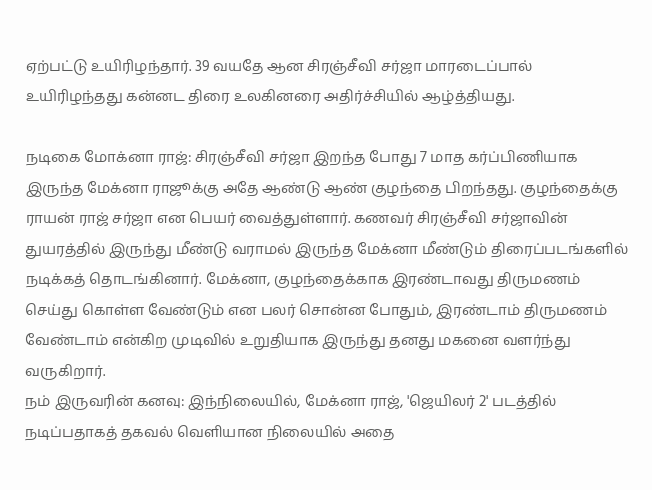ஏற்பட்டு உயிரிழந்தார். 39 வயதே ஆன சிரஞ்சீவி சர்ஜா மாரடைப்பால் உயிரிழந்தது கன்னட திரை உலகினரை அதிர்ச்சியில் ஆழ்த்தியது.

நடிகை மோக்னா ராஜ்: சிரஞ்சீவி சர்ஜா இறந்த போது 7 மாத கர்ப்பிணியாக இருந்த மேக்னா ராஜூக்கு அதே ஆண்டு ஆண் குழந்தை பிறந்தது. குழந்தைக்கு ராயன் ராஜ் சர்ஜா என பெயர் வைத்துள்ளார். கணவர் சிரஞ்சீவி சர்ஜாவின் துயரத்தில் இருந்து மீண்டு வராமல் இருந்த மேக்னா மீண்டும் திரைப்படங்களில் நடிக்கத் தொடங்கினார். மேக்னா, குழந்தைக்காக இரண்டாவது திருமணம் செய்து கொள்ள வேண்டும் என பலர் சொன்ன போதும், இரண்டாம் திருமணம் வேண்டாம் என்கிற முடிவில் உறுதியாக இருந்து தனது மகனை வளர்ந்து வருகிறார்.
நம் இருவரின் கனவு: இந்நிலையில், மேக்னா ராஜ், 'ஜெயிலர் 2' படத்தில் நடிப்பதாகத் தகவல் வெளியான நிலையில் அதை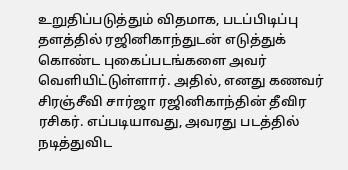உறுதிப்படுத்தும் விதமாக, படப்பிடிப்பு தளத்தில் ரஜினிகாந்துடன் எடுத்துக் கொண்ட புகைப்படங்களை அவர் வெளியிட்டுள்ளார். அதில், எனது கணவர் சிரஞ்சீவி சார்ஜா ரஜினிகாந்தின் தீவிர ரசிகர். எப்படியாவது, அவரது படத்தில் நடித்துவிட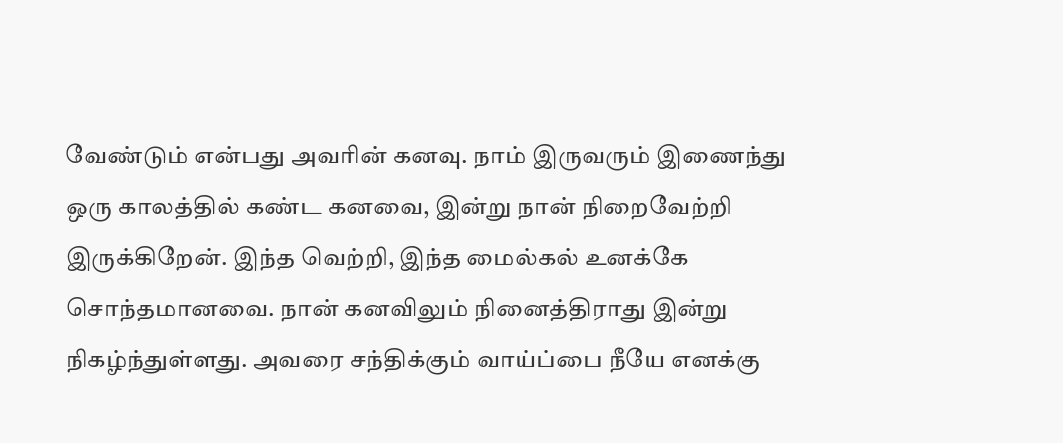வேண்டும் என்பது அவரின் கனவு. நாம் இருவரும் இணைந்து ஒரு காலத்தில் கண்ட கனவை, இன்று நான் நிறைவேற்றி இருக்கிறேன். இந்த வெற்றி, இந்த மைல்கல் உனக்கே சொந்தமானவை. நான் கனவிலும் நினைத்திராது இன்று நிகழ்ந்துள்ளது. அவரை சந்திக்கும் வாய்ப்பை நீயே எனக்கு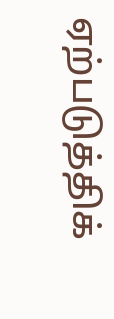ஏற்படுத்திக்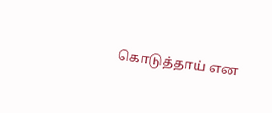கொடுத்தாய் என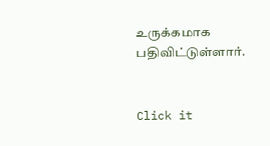உருக்கமாக பதிவிட்டுள்ளார்.


Click it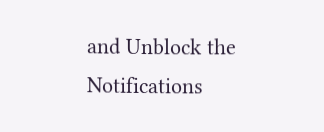and Unblock the Notifications